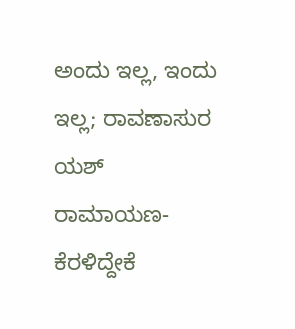ಅಂದು ಇಲ್ಲ, ಇಂದು ಇಲ್ಲ; ರಾವಣಾಸುರ ಯಶ್ ರಾಮಾಯಣ- ಕೆರಳಿದ್ದೇಕೆ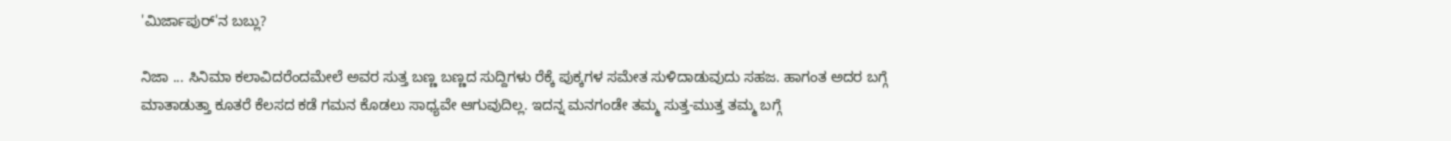'ಮಿರ್ಜಾಪುರ್‌'ನ ಬಬ್ಲು?

ನಿಜಾ ... ಸಿನಿಮಾ ಕಲಾವಿದರೆಂದಮೇಲೆ ಅವರ ಸುತ್ತ ಬಣ್ಣ ಬಣ್ಣದ ಸುದ್ದಿಗಳು ರೆಕ್ಕೆ ಪುಕ್ಕಗಳ ಸಮೇತ ಸುಳಿದಾಡುವುದು ಸಹಜ. ಹಾಗಂತ ಅದರ ಬಗ್ಗೆ ಮಾತಾಡುತ್ತಾ ಕೂತರೆ ಕೆಲಸದ ಕಡೆ ಗಮನ ಕೊಡಲು ಸಾಧ್ಯವೇ ಆಗುವುದಿಲ್ಲ. ಇದನ್ನ ಮನಗಂಡೇ ತಮ್ಮ ಸುತ್ತ-ಮುತ್ತ ತಮ್ಮ ಬಗ್ಗೆ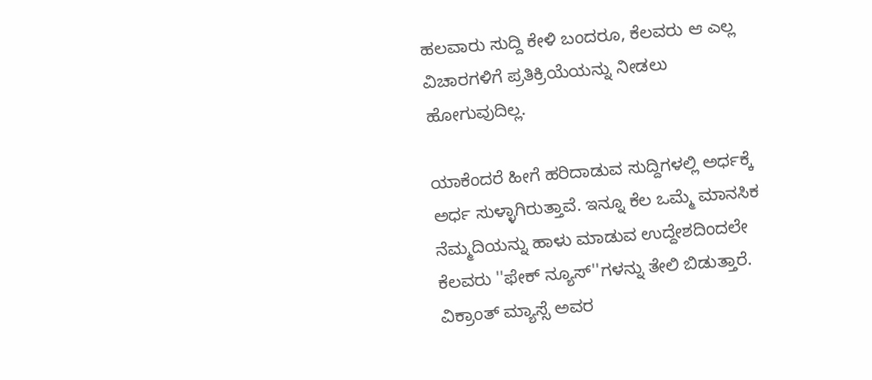ಹಲವಾರು ಸುದ್ದಿ ಕೇಳಿ ಬಂದರೂ, ಕೆಲವರು ಆ ಎಲ್ಲ ವಿಚಾರಗಳಿಗೆ ಪ್ರತಿಕ್ರಿಯೆಯನ್ನು ನೀಡಲು ಹೋಗುವುದಿಲ್ಲ.

ಯಾಕೆಂದರೆ ಹೀಗೆ ಹರಿದಾಡುವ ಸುದ್ದಿಗಳಲ್ಲಿ ಅರ್ಧಕ್ಕೆ ಅರ್ಧ ಸುಳ್ಳಾಗಿರುತ್ತಾವೆ. ಇನ್ನೂ ಕೆಲ ಒಮ್ಮೆ ಮಾನಸಿಕ ನೆಮ್ಮದಿಯನ್ನು ಹಾಳು ಮಾಡುವ ಉದ್ದೇಶದಿಂದಲೇ ಕೆಲವರು ''ಫೇಕ್ ನ್ಯೂಸ್‌''ಗಳನ್ನು ತೇಲಿ ಬಿಡುತ್ತಾರೆ. ವಿಕ್ರಾಂತ್ ಮ್ಯಾಸ್ಸೆ ಅವರ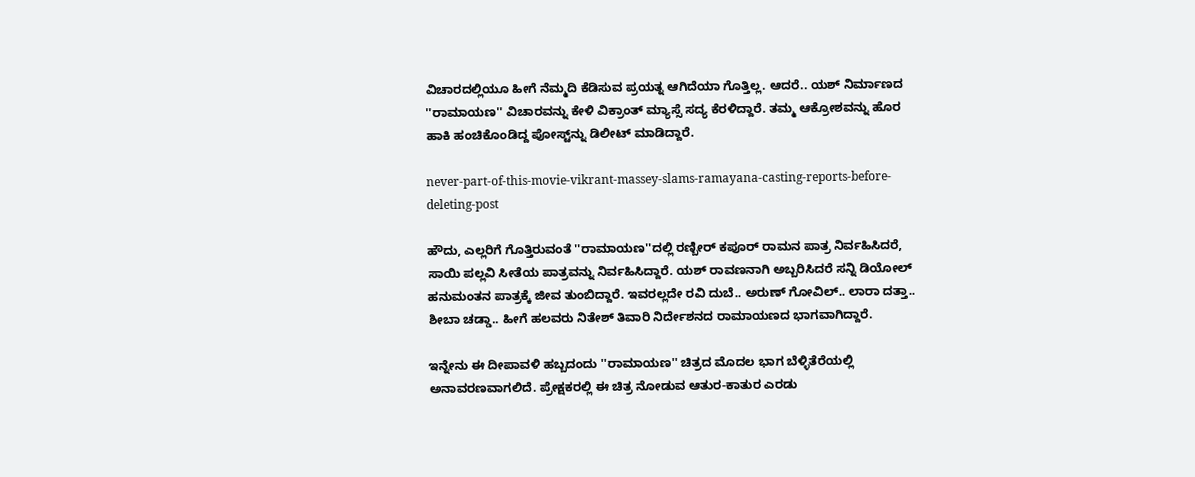ವಿಚಾರದಲ್ಲಿಯೂ ಹೀಗೆ ನೆಮ್ಮದಿ ಕೆಡಿಸುವ ಪ್ರಯತ್ನ ಆಗಿದೆಯಾ ಗೊತ್ತಿಲ್ಲ. ಆದರೆ.. ಯಶ್ ನಿರ್ಮಾಣದ ''ರಾಮಾಯಣ'' ವಿಚಾರವನ್ನು ಕೇಳಿ ವಿಕ್ರಾಂತ್ ಮ್ಯಾಸ್ಸೆ ಸದ್ಯ ಕೆರಳಿದ್ದಾರೆ. ತಮ್ಮ ಆಕ್ರೋಶವನ್ನು ಹೊರ ಹಾಕಿ ಹಂಚಿಕೊಂಡಿದ್ದ ಪೋಸ್ಟ್‌ನ್ನು ಡಿಲೀಟ್ ಮಾಡಿದ್ದಾರೆ.

never-part-of-this-movie-vikrant-massey-slams-ramayana-casting-reports-before-deleting-post

ಹೌದು, ಎಲ್ಲರಿಗೆ ಗೊತ್ತಿರುವಂತೆ ''ರಾಮಾಯಣ''ದಲ್ಲಿ ರಣ್ಬೀರ್ ಕಪೂರ್ ರಾಮನ ಪಾತ್ರ ನಿರ್ವಹಿಸಿದರೆ, ಸಾಯಿ ಪಲ್ಲವಿ ಸೀತೆಯ ಪಾತ್ರವನ್ನು ನಿರ್ವಹಿಸಿದ್ದಾರೆ. ಯಶ್ ರಾವಣನಾಗಿ ಅಬ್ಬರಿಸಿದರೆ ಸನ್ನಿ ಡಿಯೋಲ್ ಹನುಮಂತನ ಪಾತ್ರಕ್ಕೆ ಜೀವ ತುಂಬಿದ್ದಾರೆ. ಇವರಲ್ಲದೇ ರವಿ ದುಬೆ.. ಅರುಣ್ ಗೋವಿಲ್.. ಲಾರಾ ದತ್ತಾ.. ಶೀಬಾ ಚಡ್ಡಾ.. ಹೀಗೆ ಹಲವರು ನಿತೇಶ್ ತಿವಾರಿ ನಿರ್ದೇಶನದ ರಾಮಾಯಣದ ಭಾಗವಾಗಿದ್ದಾರೆ.

ಇನ್ನೇನು ಈ ದೀಪಾವಳಿ ಹಬ್ಬದಂದು ''ರಾಮಾಯಣ'' ಚಿತ್ರದ ಮೊದಲ ಭಾಗ ಬೆಳ್ಳಿತೆರೆಯಲ್ಲಿ ಅನಾವರಣವಾಗಲಿದೆ. ಪ್ರೇಕ್ಷಕರಲ್ಲಿ ಈ ಚಿತ್ರ ನೋಡುವ ಆತುರ-ಕಾತುರ ಎರಡು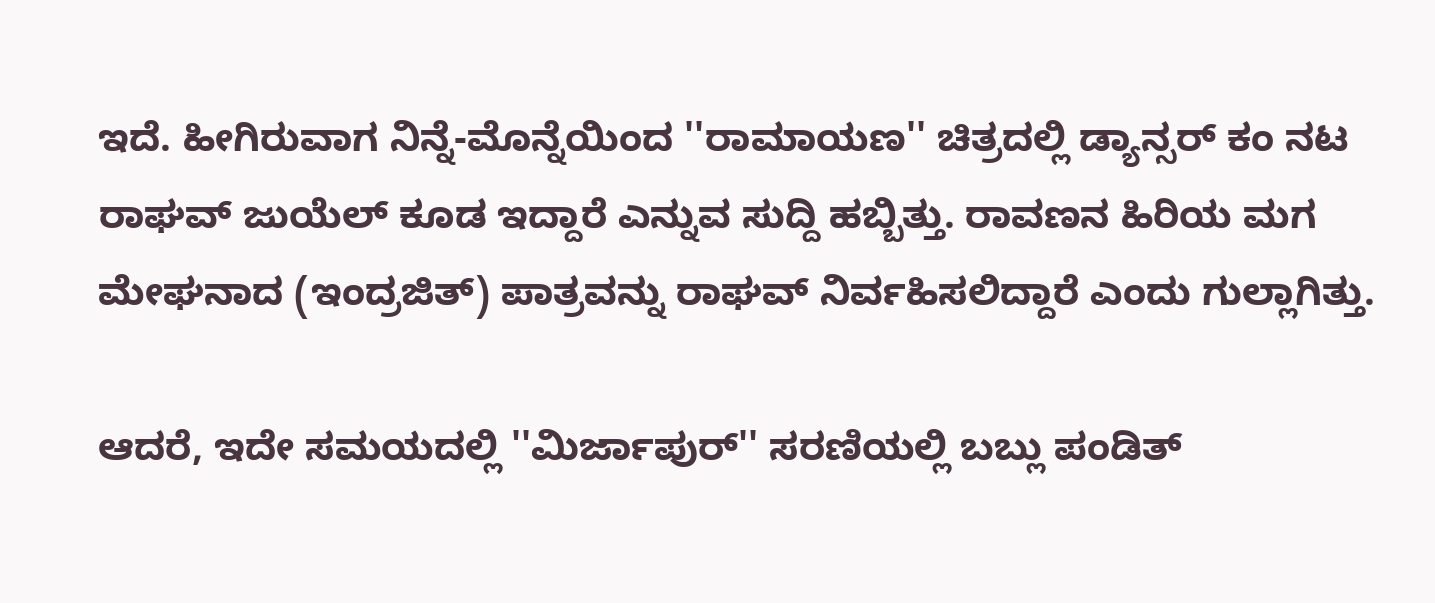ಇದೆ. ಹೀಗಿರುವಾಗ ನಿನ್ನೆ-ಮೊನ್ನೆಯಿಂದ ''ರಾಮಾಯಣ'' ಚಿತ್ರದಲ್ಲಿ ಡ್ಯಾನ್ಸರ್ ಕಂ ನಟ ರಾಘವ್ ಜುಯೆಲ್ ಕೂಡ ಇದ್ದಾರೆ ಎನ್ನುವ ಸುದ್ದಿ ಹಬ್ಬಿತ್ತು. ರಾವಣನ ಹಿರಿಯ ಮಗ ಮೇಘನಾದ (ಇಂದ್ರಜಿತ್) ಪಾತ್ರವನ್ನು ರಾಘವ್ ನಿರ್ವಹಿಸಲಿದ್ದಾರೆ ಎಂದು ಗುಲ್ಲಾಗಿತ್ತು.

ಆದರೆ, ಇದೇ ಸಮಯದಲ್ಲಿ ''ಮಿರ್ಜಾಪುರ್'' ಸರಣಿಯಲ್ಲಿ ಬಬ್ಲು ಪಂಡಿತ್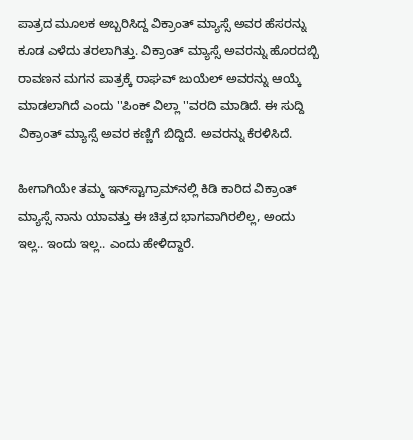ಪಾತ್ರದ ಮೂಲಕ ಅಬ್ಬರಿಸಿದ್ದ ವಿಕ್ರಾಂತ್ ಮ್ಯಾಸ್ಸೆ ಅವರ ಹೆಸರನ್ನು ಕೂಡ ಎಳೆದು ತರಲಾಗಿತ್ತು. ವಿಕ್ರಾಂತ್ ಮ್ಯಾಸ್ಸೆ ಅವರನ್ನು ಹೊರದಬ್ಬಿ ರಾವಣನ ಮಗನ ಪಾತ್ರಕ್ಕೆ ರಾಘವ್ ಜುಯೆಲ್ ಅವರನ್ನು ಆಯ್ಕೆ ಮಾಡಲಾಗಿದೆ ಎಂದು ''ಪಿಂಕ್ ವಿಲ್ಲಾ ''ವರದಿ ಮಾಡಿದೆ. ಈ ಸುದ್ದಿ ವಿಕ್ರಾಂತ್ ಮ್ಯಾಸ್ಸೆ ಅವರ ಕಣ್ಣಿಗೆ ಬಿದ್ದಿದೆ. ಅವರನ್ನು ಕೆರಳಿಸಿದೆ.

ಹೀಗಾಗಿಯೇ ತಮ್ಮ ಇನ್‌ಸ್ಟಾಗ್ರಾಮ್‌ನಲ್ಲಿ ಕಿಡಿ ಕಾರಿದ ವಿಕ್ರಾಂತ್ ಮ್ಯಾಸ್ಸೆ ನಾನು ಯಾವತ್ತು ಈ ಚಿತ್ರದ ಭಾಗವಾಗಿರಲಿಲ್ಲ, ಅಂದು ಇಲ್ಲ.. ಇಂದು ಇಲ್ಲ.. ಎಂದು ಹೇಳಿದ್ದಾರೆ.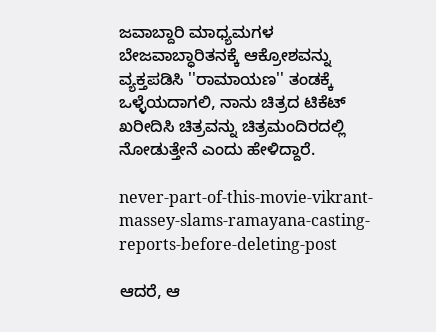ಜವಾಬ್ದಾರಿ ಮಾಧ್ಯಮಗಳ ಬೇಜವಾಬ್ಧಾರಿತನಕ್ಕೆ ಆಕ್ರೋಶವನ್ನು ವ್ಯಕ್ತಪಡಿಸಿ ''ರಾಮಾಯಣ'' ತಂಡಕ್ಕೆ ಒಳ್ಳೆಯದಾಗಲಿ, ನಾನು ಚಿತ್ರದ ಟಿಕೆಟ್ ಖರೀದಿಸಿ ಚಿತ್ರವನ್ನು ಚಿತ್ರಮಂದಿರದಲ್ಲಿ ನೋಡುತ್ತೇನೆ ಎಂದು ಹೇಳಿದ್ದಾರೆ.

never-part-of-this-movie-vikrant-massey-slams-ramayana-casting-reports-before-deleting-post

ಆದರೆ, ಆ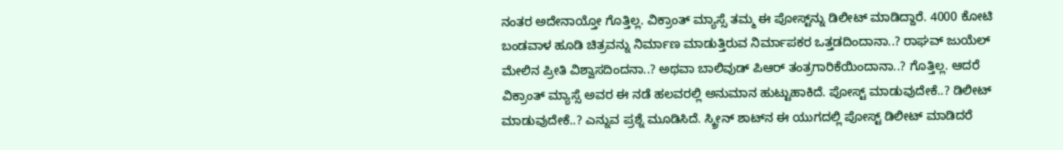ನಂತರ ಅದೇನಾಯ್ತೋ ಗೊತ್ತಿಲ್ಲ. ವಿಕ್ರಾಂತ್ ಮ್ಯಾಸ್ಸೆ ತಮ್ಮ ಈ ಪೋಸ್ಟ್‌ನ್ನು ಡಿಲೀಟ್ ಮಾಡಿದ್ದಾರೆ. 4000 ಕೋಟಿ ಬಂಡವಾಳ ಹೂಡಿ ಚಿತ್ರವನ್ನು ನಿರ್ಮಾಣ ಮಾಡುತ್ತಿರುವ ನಿರ್ಮಾಪಕರ ಒತ್ತಡದಿಂದಾನಾ..? ರಾಘವ್ ಜುಯೆಲ್ ಮೇಲಿನ ಪ್ರೀತಿ ವಿಶ್ವಾಸದಿಂದನಾ..? ಅಥವಾ ಬಾಲಿವುಡ್ ಪಿಆರ್ ತಂತ್ರಗಾರಿಕೆಯಿಂದಾನಾ..? ಗೊತ್ತಿಲ್ಲ. ಆದರೆ ವಿಕ್ರಾಂತ್ ಮ್ಯಾಸ್ಸೆ ಅವರ ಈ ನಡೆ ಹಲವರಲ್ಲಿ ಅನುಮಾನ ಹುಟ್ಟುಹಾಕಿದೆ. ಪೋಸ್ಟ್ ಮಾಡುವುದೇಕೆ..? ಡಿಲೀಟ್ ಮಾಡುವುದೇಕೆ..? ಎನ್ನುವ ಪ್ರಶ್ನೆ ಮೂಡಿಸಿದೆ. ಸ್ಕ್ರೀನ್ ಶಾಟ್‌ನ ಈ ಯುಗದಲ್ಲಿ ಪೋಸ್ಟ್ ಡಿಲೀಟ್ ಮಾಡಿದರೆ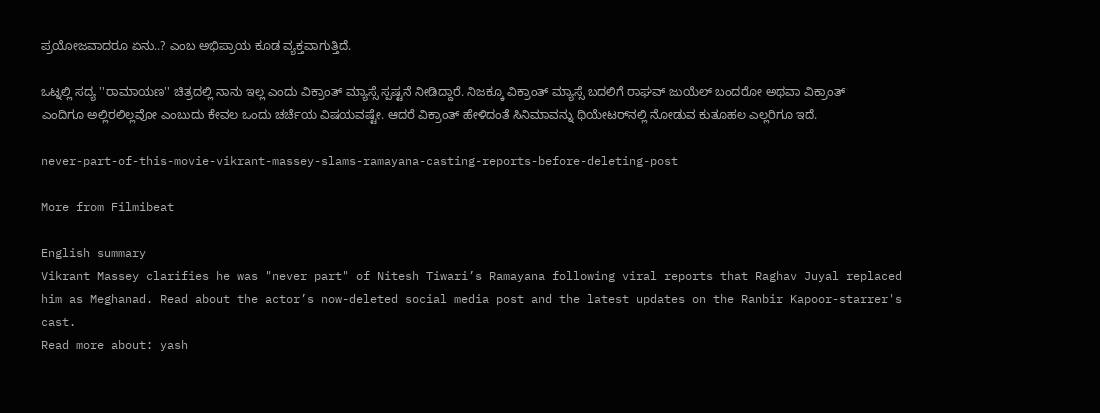ಪ್ರಯೋಜವಾದರೂ ಏನು..? ಎಂಬ ಅಭಿಪ್ರಾಯ ಕೂಡ ವ್ಯಕ್ತವಾಗುತ್ತಿದೆ.

ಒಟ್ನಲ್ಲಿ ಸದ್ಯ ''ರಾಮಾಯಣ'' ಚಿತ್ರದಲ್ಲಿ ನಾನು ಇಲ್ಲ ಎಂದು ವಿಕ್ರಾಂತ್ ಮ್ಯಾಸ್ಸೆ ಸ್ಪಷ್ಟನೆ ನೀಡಿದ್ದಾರೆ. ನಿಜಕ್ಕೂ ವಿಕ್ರಾಂತ್ ಮ್ಯಾಸ್ಸೆ ಬದಲಿಗೆ ರಾಘವ್ ಜುಯೆಲ್ ಬಂದರೋ ಅಥವಾ ವಿಕ್ರಾಂತ್ ಎಂದಿಗೂ ಅಲ್ಲಿರಲಿಲ್ಲವೋ ಎಂಬುದು ಕೇವಲ ಒಂದು ಚರ್ಚೆಯ ವಿಷಯವಷ್ಟೇ. ಆದರೆ ವಿಕ್ರಾಂತ್ ಹೇಳಿದಂತೆ ಸಿನಿಮಾವನ್ನು ಥಿಯೇಟರ್‌ನಲ್ಲಿ ನೋಡುವ ಕುತೂಹಲ ಎಲ್ಲರಿಗೂ ಇದೆ.

never-part-of-this-movie-vikrant-massey-slams-ramayana-casting-reports-before-deleting-post

More from Filmibeat

English summary
Vikrant Massey clarifies he was "never part" of Nitesh Tiwari’s Ramayana following viral reports that Raghav Juyal replaced him as Meghanad. Read about the actor’s now-deleted social media post and the latest updates on the Ranbir Kapoor-starrer's cast.
Read more about: yash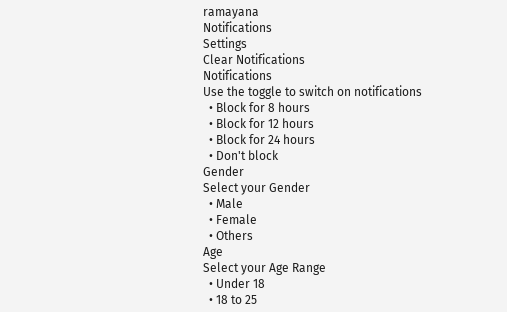ramayana
Notifications
Settings
Clear Notifications
Notifications
Use the toggle to switch on notifications
  • Block for 8 hours
  • Block for 12 hours
  • Block for 24 hours
  • Don't block
Gender
Select your Gender
  • Male
  • Female
  • Others
Age
Select your Age Range
  • Under 18
  • 18 to 25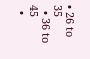• 26 to 35
  • 36 to 45
  •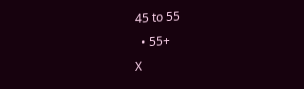45 to 55
  • 55+
X